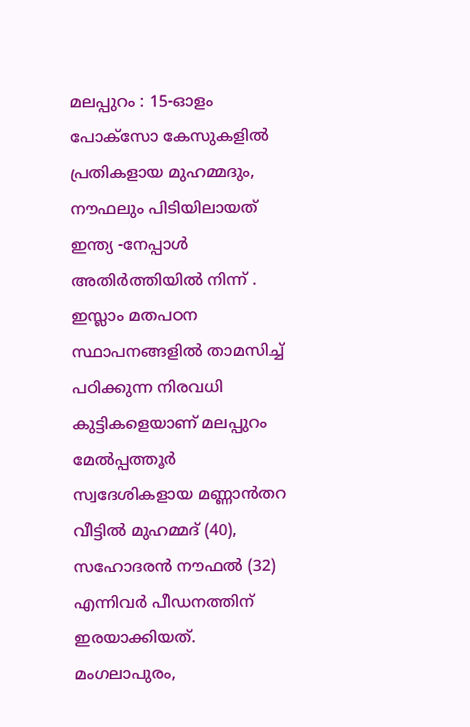മലപ്പുറം : 15-ഓളം പോക്സോ കേസുകളിൽ പ്രതികളായ മുഹമ്മദും, നൗഫലും പിടിയിലായത് ഇന്ത്യ -നേപ്പാൾ അതിർത്തിയിൽ നിന്ന് . ഇസ്ലാം മതപഠന സ്ഥാപനങ്ങളിൽ താമസിച്ച് പഠിക്കുന്ന നിരവധി കുട്ടികളെയാണ് മലപ്പുറം മേൽപ്പത്തൂർ സ്വദേശികളായ മണ്ണാൻതറ വീട്ടിൽ മുഹമ്മദ് (40), സഹോദരൻ നൗഫൽ (32) എന്നിവർ പീഡനത്തിന് ഇരയാക്കിയത്.
മംഗലാപുരം,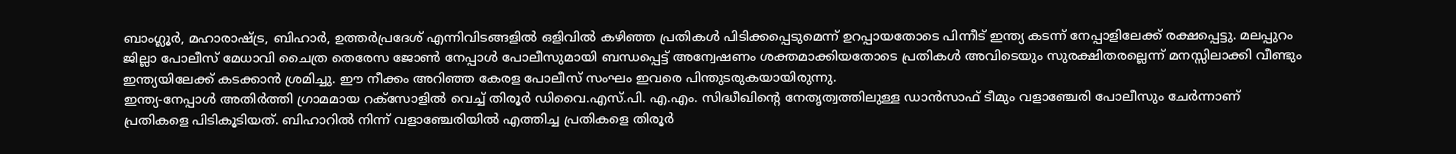ബാംഗ്ലൂർ, മഹാരാഷ്ട്ര, ബിഹാർ, ഉത്തർപ്രദേശ് എന്നിവിടങ്ങളിൽ ഒളിവിൽ കഴിഞ്ഞ പ്രതികൾ പിടിക്കപ്പെടുമെന്ന് ഉറപ്പായതോടെ പിന്നീട് ഇന്ത്യ കടന്ന് നേപ്പാളിലേക്ക് രക്ഷപ്പെട്ടു. മലപ്പുറം ജില്ലാ പോലീസ് മേധാവി ചൈത്ര തെരേസ ജോൺ നേപ്പാൾ പോലീസുമായി ബന്ധപ്പെട്ട് അന്വേഷണം ശക്തമാക്കിയതോടെ പ്രതികൾ അവിടെയും സുരക്ഷിതരല്ലെന്ന് മനസ്സിലാക്കി വീണ്ടും ഇന്ത്യയിലേക്ക് കടക്കാൻ ശ്രമിച്ചു. ഈ നീക്കം അറിഞ്ഞ കേരള പോലീസ് സംഘം ഇവരെ പിന്തുടരുകയായിരുന്നു.
ഇന്ത്യ-നേപ്പാൾ അതിർത്തി ഗ്രാമമായ റക്സോളിൽ വെച്ച് തിരൂർ ഡിവൈ.എസ്.പി. എ.എം. സിദ്ധീഖിന്റെ നേതൃത്വത്തിലുള്ള ഡാൻസാഫ് ടീമും വളാഞ്ചേരി പോലീസും ചേർന്നാണ് പ്രതികളെ പിടികൂടിയത്. ബിഹാറിൽ നിന്ന് വളാഞ്ചേരിയിൽ എത്തിച്ച പ്രതികളെ തിരൂർ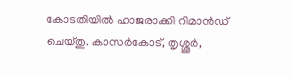കോടതിയിൽ ഹാജരാക്കി റിമാൻഡ് ചെയ്തു. കാസർകോട്, തൃശ്ശൂർ,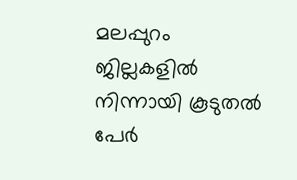മലപ്പുറം ജില്ലകളിൽ നിന്നായി കൂടുതൽ പേർ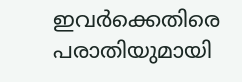ഇവർക്കെതിരെ പരാതിയുമായി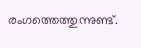രംഗത്തെത്തുന്നുണ്ട്.